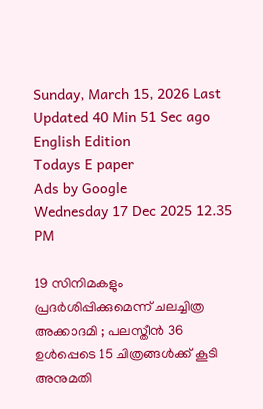Sunday, March 15, 2026 Last Updated 40 Min 51 Sec ago English Edition
Todays E paper
Ads by Google
Wednesday 17 Dec 2025 12.35 PM

19 സിനിമകളും പ്രദര്‍ശിപ്പിക്കുമെന്ന് ചലച്ചിത്ര അക്കാദമി ; പലസ്തീന്‍ 36 ഉള്‍പ്പെടെ 15 ചിത്രങ്ങള്‍ക്ക് കൂടി അനുമതി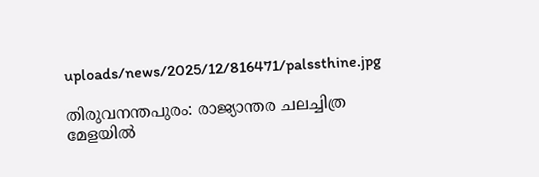uploads/news/2025/12/816471/palssthine.jpg

തിരുവനന്തപുരം: രാജ്യാന്തര ചലച്ചിത്ര മേളയില്‍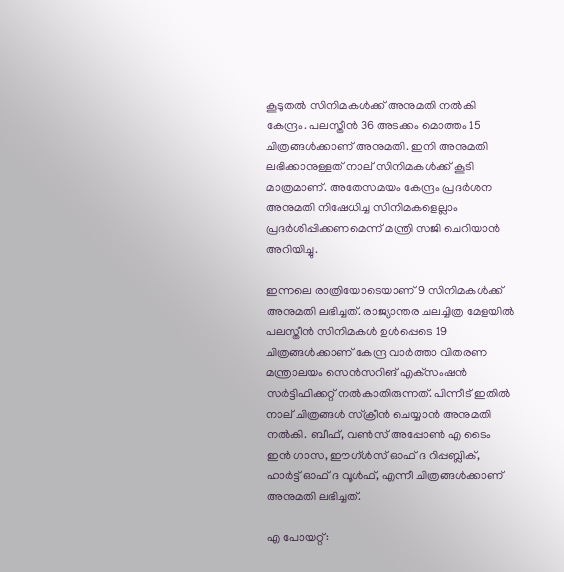കൂടുതല്‍ സിനിമകള്‍ക്ക് അനുമതി നല്‍കി കേന്ദ്രം. പലസ്തീന്‍ 36 അടക്കം മൊത്തം 15 ചിത്രങ്ങള്‍ക്കാണ് അനുമതി. ഇനി അനുമതി ലഭിക്കാനുള്ളത് നാല് സിനിമകള്‍ക്ക് കൂടി മാത്രമാണ്. അതേസമയം കേന്ദ്രം പ്രദര്‍ശന അനുമതി നിഷേധിച്ച സിനിമകളെല്ലാം പ്രദര്‍ശിപ്പിക്കണമെന്ന് മന്ത്രി സജി ചെറിയാന്‍ അറിയിച്ചു.

ഇന്നലെ രാത്രിയോടെയാണ് 9 സിനിമകള്‍ക്ക് അനുമതി ലഭിച്ചത്. രാജ്യാന്തര ചലച്ചിത്ര മേളയില്‍ പലസ്തീന്‍ സിനിമകള്‍ ഉള്‍പ്പെടെ 19 ചിത്രങ്ങള്‍ക്കാണ് കേന്ദ്ര വാര്‍ത്താ വിതരണ മന്ത്രാലയം സെന്‍സറിങ് എക്‌സംഷന്‍ സര്‍ട്ടിഫിക്കറ്റ് നല്‍കാതിരുന്നത്. പിന്നീട് ഇതില്‍ നാല് ചിത്രങ്ങള്‍ സ്‌ക്രീന്‍ ചെയ്യാന്‍ അനുമതി നല്‍കി. ബീഫ്, വണ്‍സ് അപ്പോണ്‍ എ ടൈം ഇന്‍ ഗാസ, ഈഗ്ള്‍സ് ഓഫ് ദ റിപ്പബ്ലിക്, ഹാര്‍ട്ട് ഓഫ് ദ വൂള്‍ഫ്, എന്നീ ചിത്രങ്ങള്‍ക്കാണ് അനുമതി ലഭിച്ചത്.

എ പോയറ്റ്: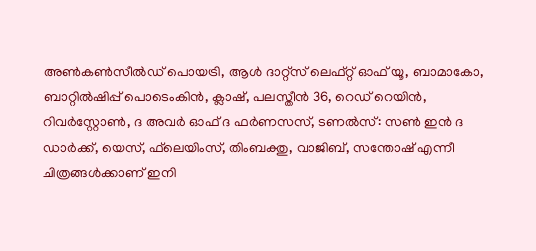അണ്‍കണ്‍സീല്‍ഡ് പൊയട്രി, ആള്‍ ദാറ്റ്‌സ് ലെഫ്റ്റ് ഓഫ് യൂ, ബാമാകോ, ബാറ്റില്‍ഷിപ്പ് പൊടെംകിന്‍, ക്ലാഷ്, പലസ്തീന്‍ 36, റെഡ് റെയിന്‍, റിവര്‍‌സ്റ്റോണ്‍, ദ അവര്‍ ഓഫ് ദ ഫര്‍ണസസ്, ടണല്‍സ്: സണ്‍ ഇന്‍ ദ ഡാര്‍ക്ക്, യെസ്, ഫ്‌ലെയിംസ്, തിംബക്തു, വാജിബ്, സന്തോഷ് എന്നീ ചിത്രങ്ങള്‍ക്കാണ് ഇനി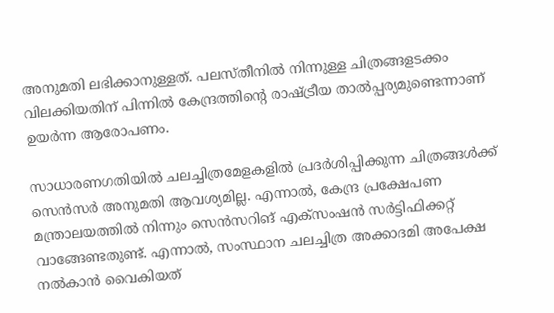അനുമതി ലഭിക്കാനുള്ളത്. പലസ്തീനില്‍ നിന്നുള്ള ചിത്രങ്ങളടക്കം വിലക്കിയതിന് പിന്നില്‍ കേന്ദ്രത്തിന്റെ രാഷ്ട്രീയ താല്‍പ്പര്യമുണ്ടെന്നാണ് ഉയര്‍ന്ന ആരോപണം.

സാധാരണഗതിയില്‍ ചലച്ചിത്രമേളകളില്‍ പ്രദര്‍ശിപ്പിക്കുന്ന ചിത്രങ്ങള്‍ക്ക് സെന്‍സര്‍ അനുമതി ആവശ്യമില്ല. എന്നാല്‍, കേന്ദ്ര പ്രക്ഷേപണ മന്ത്രാലയത്തില്‍ നിന്നും സെന്‍സറിങ് എക്‌സംഷന്‍ സര്‍ട്ടിഫിക്കറ്റ് വാങ്ങേണ്ടതുണ്ട്. എന്നാല്‍, സംസ്ഥാന ചലച്ചിത്ര അക്കാദമി അപേക്ഷ നല്‍കാന്‍ വൈകിയത്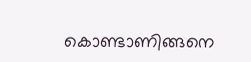കൊണ്ടാണിങ്ങനെ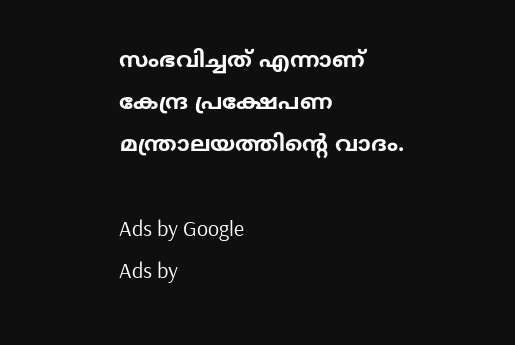സംഭവിച്ചത് എന്നാണ് കേന്ദ്ര പ്രക്ഷേപണ മന്ത്രാലയത്തിന്റെ വാദം.

Ads by Google
Ads by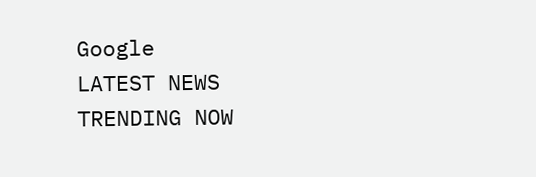Google
LATEST NEWS
TRENDING NOW